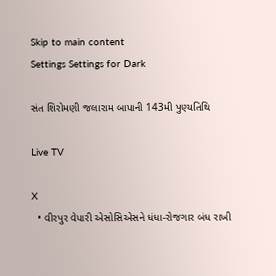Skip to main content
Settings Settings for Dark

સંત શિરોમણી જલારામ બાપાની 143મી પુણ્યતિથિ

Live TV

X
  • વીરપુર વેપારી એસોસિએસને ધંધા-રોજગાર બંધ રાખી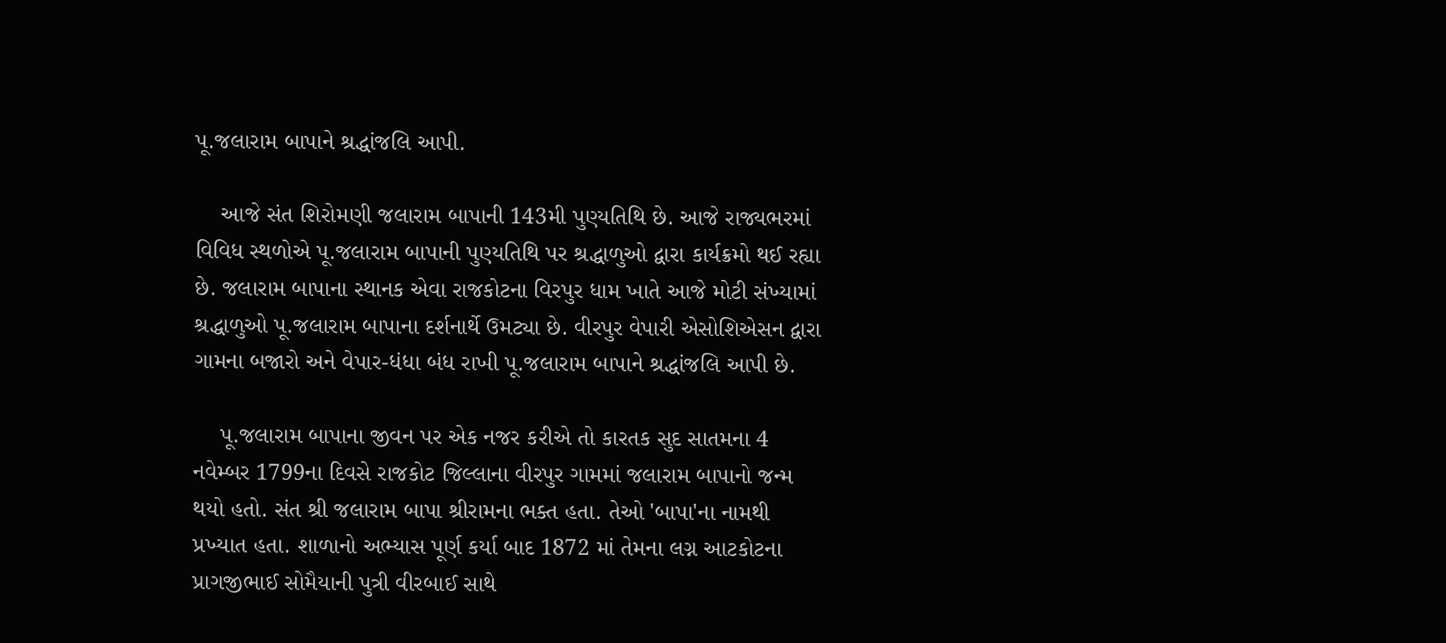પૂ.જલારામ બાપાને શ્રદ્ધાંજલિ આપી.

    આજે સંત શિરોમણી જલારામ બાપાની 143મી પુણ્યતિથિ છે. આજે રાજ્યભરમાં વિવિધ સ્થળોએ પૂ.જલારામ બાપાની પુણ્યતિથિ પર શ્રદ્ધાળુઓ દ્વારા કાર્યક્રમો થઈ રહ્યા છે. જલારામ બાપાના સ્થાનક એવા રાજકોટના વિરપુર ધામ ખાતે આજે મોટી સંખ્યામાં શ્રદ્ધાળુઓ પૂ.જલારામ બાપાના દર્શનાર્થે ઉમટ્યા છે. વીરપુર વેપારી એસોશિએસન દ્વારા ગામના બજારો અને વેપાર-ધંધા બંધ રાખી પૂ.જલારામ બાપાને શ્રદ્ધાંજલિ આપી છે.

    પૂ.જલારામ બાપાના જીવન પર એક નજર કરીએ તો કારતક સુદ સાતમના 4 નવેમ્બર 1799ના દિવસે રાજકોટ જિલ્લાના વીરપુર ગામમાં જલારામ બાપાનો જન્મ થયો હતો. સંત શ્રી જલારામ બાપા શ્રીરામના ભક્ત હતા. તેઓ 'બાપા'ના નામથી પ્રખ્યાત હતા. શાળાનો અભ્યાસ પૂર્ણ કર્યા બાદ 1872 માં તેમના લગ્ન આટકોટના પ્રાગજીભાઈ સોમૈયાની પુત્રી વીરબાઈ સાથે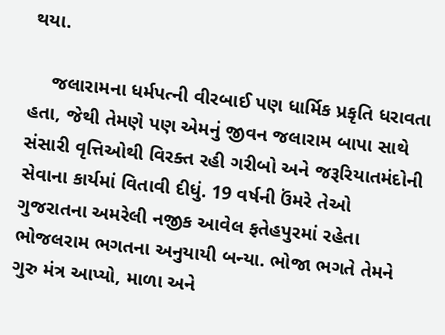થયા.

    જલારામના ધર્મપત્ની વીરબાઈ પણ ધાર્મિક પ્રકૃતિ ધરાવતા હતા, જેથી તેમણે પણ એમનું જીવન જલારામ બાપા સાથે સંસારી વૃત્તિઓથી વિરક્ત રહી ગરીબો અને જરૂરિયાતમંદોની સેવાના કાર્યમાં વિતાવી દીધું. 19 વર્ષની ઉંમરે તેઓ ગુજરાતના અમરેલી નજીક આવેલ ફતેહપુરમાં રહેતા ભોજલરામ ભગતના અનુયાયી બન્યા. ભોજા ભગતે તેમને ગુરુ મંત્ર આપ્યો, માળા અને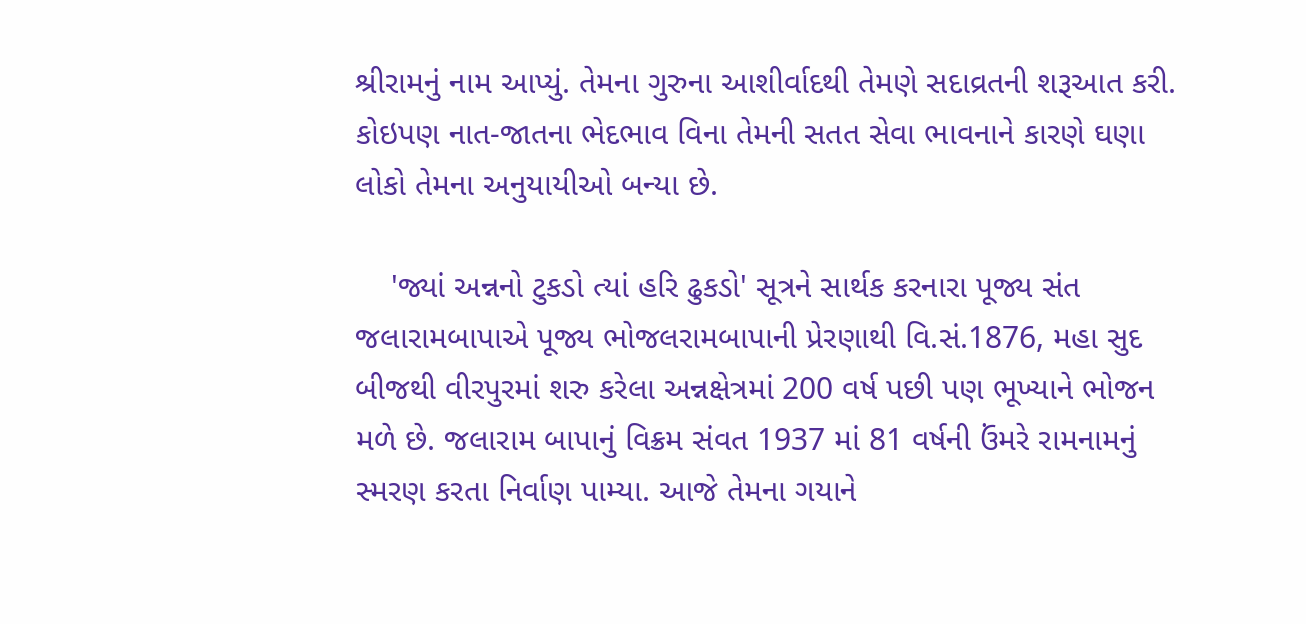શ્રીરામનું નામ આપ્યું. તેમના ગુરુના આશીર્વાદથી તેમણે સદાવ્રતની શરૂઆત કરી. કોઇપણ નાત-જાતના ભેદભાવ વિના તેમની સતત સેવા ભાવનાને કારણે ઘણા લોકો તેમના અનુયાયીઓ બન્યા છે.

    'જ્યાં અન્નનો ટુકડો ત્યાં હરિ ઢુકડો' સૂત્રને સાર્થક કરનારા પૂજ્ય સંત જલારામબાપાએ પૂજ્ય ભોજલરામબાપાની પ્રેરણાથી વિ.સં.1876, મહા સુદ બીજથી વીરપુરમાં શરુ કરેલા અન્નક્ષેત્રમાં 200 વર્ષ પછી પણ ભૂખ્યાને ભોજન મળે છે. જલારામ બાપાનું વિક્રમ સંવત 1937 માં 81 વર્ષની ઉંમરે રામનામનું સ્મરણ કરતા નિર્વાણ પામ્યા. આજે તેમના ગયાને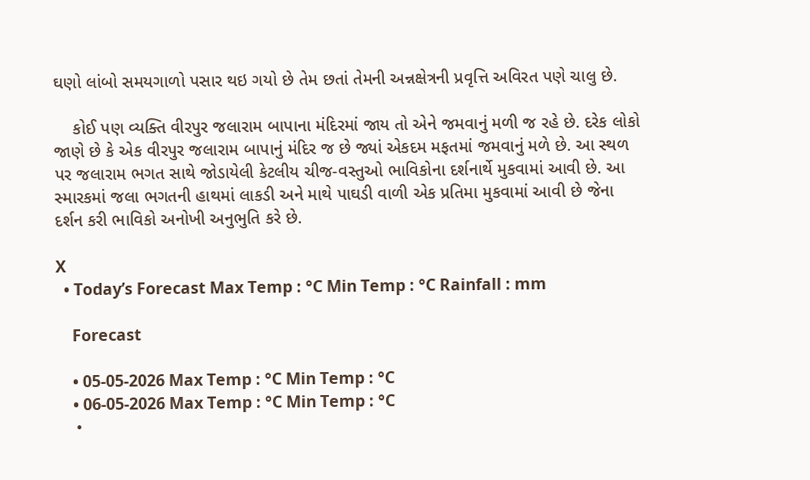ઘણો લાંબો સમયગાળો પસાર થઇ ગયો છે તેમ છતાં તેમની અન્નક્ષેત્રની પ્રવૃત્તિ અવિરત પણે ચાલુ છે.

    કોઈ પણ વ્યક્તિ વીરપુર જલારામ બાપાના મંદિરમાં જાય તો એને જમવાનું મળી જ રહે છે. દરેક લોકો જાણે છે કે એક વીરપુર જલારામ બાપાનું મંદિર જ છે જ્યાં એકદમ મફતમાં જમવાનું મળે છે. આ સ્થળ પર જલારામ ભગત સાથે જોડાયેલી કેટલીય ચીજ-વસ્તુઓ ભાવિકોના દર્શનાર્થે મુકવામાં આવી છે. આ સ્મારકમાં જલા ભગતની હાથમાં લાકડી અને માથે પાઘડી વાળી એક પ્રતિમા મુકવામાં આવી છે જેના દર્શન કરી ભાવિકો અનોખી અનુભુતિ કરે છે.

X
  • Today’s Forecast Max Temp : °C Min Temp : °C Rainfall : mm

    Forecast

    • 05-05-2026 Max Temp : °C Min Temp : °C
    • 06-05-2026 Max Temp : °C Min Temp : °C
    •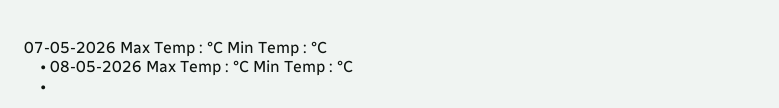07-05-2026 Max Temp : °C Min Temp : °C
    • 08-05-2026 Max Temp : °C Min Temp : °C
    •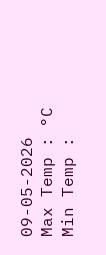09-05-2026 Max Temp : °C Min Temp :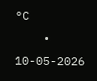°C
    • 10-05-2026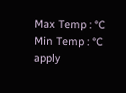Max Temp : °C Min Temp : °C
apply